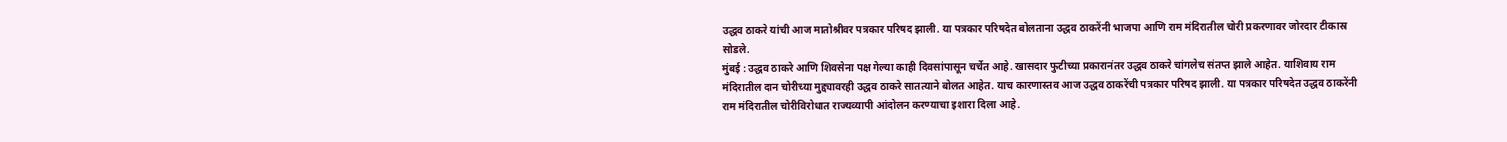उद्धव ठाकरे यांची आज मातोश्रीवर पत्रकार परिषद झाली. या पत्रकार परिषदेत बोलताना उद्धव ठाकरेंनी भाजपा आणि राम मंदिरातील चोरी प्रकरणावर जोरदार टीकास्र सोडले.
मुंबई : उद्धव ठाकरे आणि शिवसेना पक्ष गेल्या काही दिवसांपासून चर्चेत आहे. खासदार फुटीच्या प्रकारानंतर उद्धव ठाकरे चांगलेच संतप्त झाले आहेत. याशिवाय राम मंदिरातील दान चोरीच्या मुद्द्यावरही उद्धव ठाकरे सातत्याने बोलत आहेत. याच कारणास्तव आज उद्धव ठाकरेंची पत्रकार परिषद झाली. या पत्रकार परिषदेत उद्धव ठाकरेंनी राम मंदिरातील चोरीविरोधात राज्यव्यापी आंदोलन करण्याचा इशारा दिला आहे.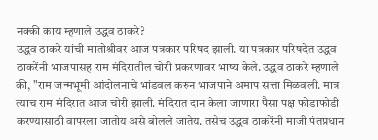नक्की काय म्हणाले उद्धव ठाकरे?
उद्धव ठाकरे यांची मातोश्रीवर आज पत्रकार परिषद झाली. या पत्रकार परिषदेत उद्धव ठाकरेंनी भाजपासह राम मंदिरातील चोरी प्रकरणावर भाष्य केले. उद्धव ठाकरे म्हणाले की, "राम जन्मभूमी आंदोलनाचे भांडवल करुन भाजपाने अमाप सत्ता मिळवली. मात्र त्याच राम मंदिरात आज चोरी झाली. मंदिरात दान केला जाणारा पैसा पक्ष फोडाफोडी करण्यासाठी वापरला जातोय असे बोलले जातेय. तसेच उद्धव ठाकरेंनी माजी पंतप्रधान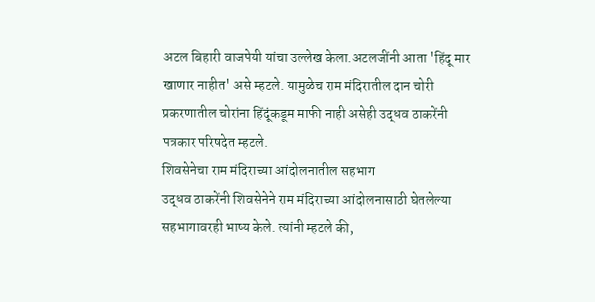अटल बिहारी वाजपेयी यांचा उल्लेख केला.अटलजींनी आता 'हिंदू मार खाणार नाहीत' असे म्हटले. यामुळेच राम मंदिरातील दान चोरी प्रकरणातील चोरांना हिंदूंकडूम माफी नाही असेही उद्धव ठाकरेंनी पत्रकार परिषदेत म्हटले.
शिवसेनेचा राम मंदिराच्या आंदोलनातील सहभाग
उद्धव ठाकरेंनी शिवसेनेने राम मंदिराच्या आंदोलनासाठी घेतलेल्या सहभागावरही भाष्य केले. त्यांनी म्हटले की,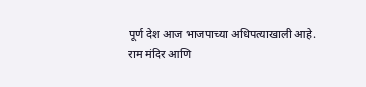पूर्ण देश आज भाजपाच्या अधिपत्याखाली आहे. राम मंदिर आणि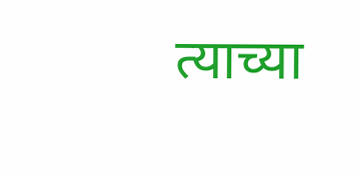त्याच्या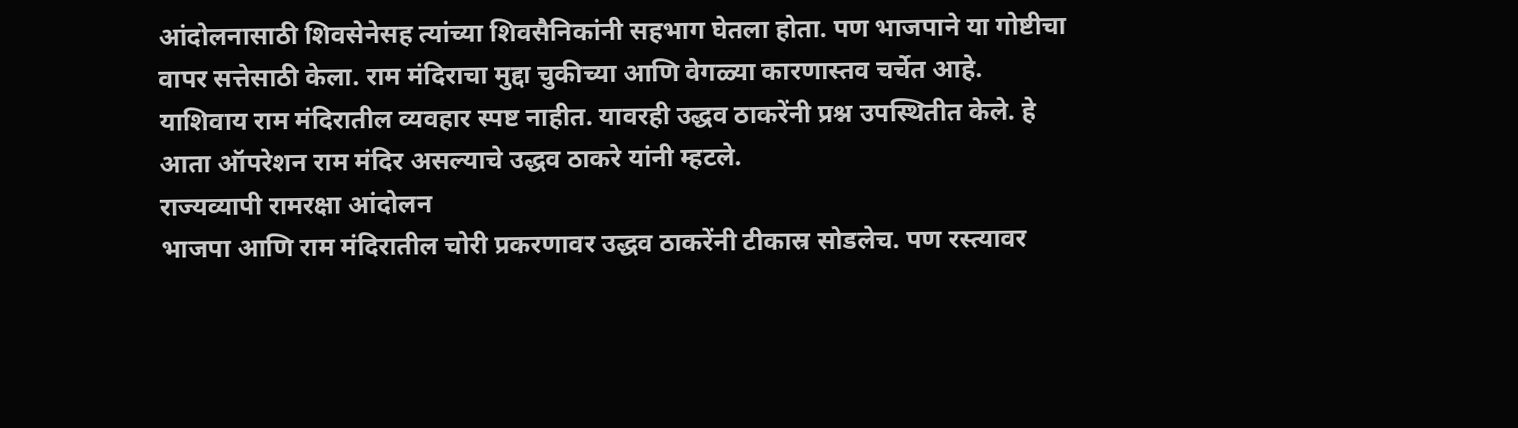आंदोलनासाठी शिवसेनेसह त्यांच्या शिवसैनिकांनी सहभाग घेतला होता. पण भाजपाने या गोष्टीचा वापर सत्तेसाठी केला. राम मंदिराचा मुद्दा चुकीच्या आणि वेगळ्या कारणास्तव चर्चेत आहे. याशिवाय राम मंदिरातील व्यवहार स्पष्ट नाहीत. यावरही उद्धव ठाकरेंनी प्रश्न उपस्थितीत केले. हे आता ऑपरेशन राम मंदिर असल्याचे उद्धव ठाकरे यांनी म्हटले.
राज्यव्यापी रामरक्षा आंदोलन
भाजपा आणि राम मंदिरातील चोरी प्रकरणावर उद्धव ठाकरेंनी टीकास्र सोडलेच. पण रस्त्यावर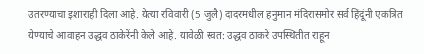उतरण्याचा इशाराही दिला आहे. येत्या रविवारी (5 जुलै) दादरमधील हनुमान मंदिरासमोर सर्व हिंदूंनी एकत्रित येण्याचे आवाहन उद्धव ठाकेरेंनी केले आहे. यावेळी स्वत: उद्धव ठाकरे उपस्थितीत राहून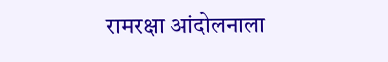रामरक्षा आंदोलनाला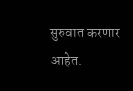सुरुवात करणार आहेत.